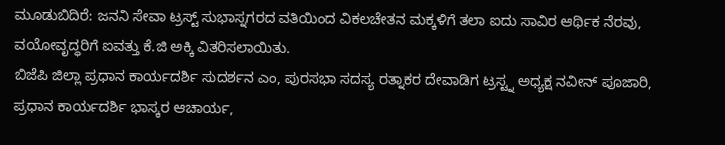ಮೂಡುಬಿದಿರೆ: ಜನನಿ ಸೇವಾ ಟ್ರಸ್ಟ್ ಸುಭಾಸ್ನಗರದ ವತಿಯಿಂದ ವಿಕಲಚೇತನ ಮಕ್ಕಳಿಗೆ ತಲಾ ಐದು ಸಾವಿರ ಆರ್ಥಿಕ ನೆರವು, ವಯೋವೃದ್ಧರಿಗೆ ಐವತ್ತು ಕೆ.ಜಿ ಅಕ್ಕಿ ವಿತರಿಸಲಾಯಿತು.
ಬಿಜೆಪಿ ಜಿಲ್ಲಾ ಪ್ರಧಾನ ಕಾರ್ಯದರ್ಶಿ ಸುದರ್ಶನ ಎಂ, ಪುರಸಭಾ ಸದಸ್ಯ ರತ್ನಾಕರ ದೇವಾಡಿಗ ಟ್ರಸ್ಟ್ನ ಅಧ್ಯಕ್ಷ ನವೀನ್ ಪೂಜಾರಿ, ಪ್ರಧಾನ ಕಾರ್ಯದರ್ಶಿ ಭಾಸ್ಕರ ಆಚಾರ್ಯ,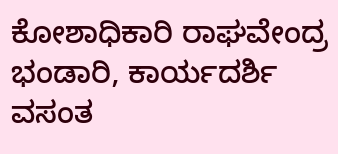ಕೋಶಾಧಿಕಾರಿ ರಾಘವೇಂದ್ರ ಭಂಡಾರಿ, ಕಾರ್ಯದರ್ಶಿ ವಸಂತ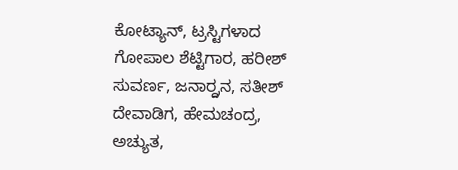ಕೋಟ್ಯಾನ್, ಟ್ರಸ್ಟಿಗಳಾದ ಗೋಪಾಲ ಶೆಟ್ಟಿಗಾರ, ಹರೀಶ್ ಸುವರ್ಣ, ಜನಾರ್ರ್ದನ, ಸತೀಶ್ ದೇವಾಡಿಗ, ಹೇಮಚಂದ್ರ, ಅಚ್ಯುತ,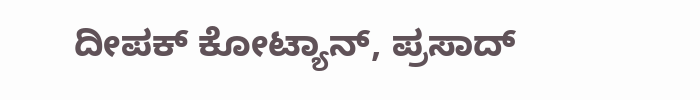ದೀಪಕ್ ಕೋಟ್ಯಾನ್, ಪ್ರಸಾದ್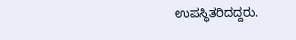ಉಪಸ್ಥಿತರಿದದ್ದರು.